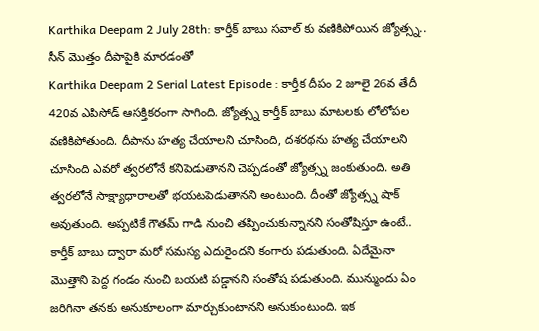Karthika Deepam 2 July 28th: కార్తీక్ బాబు సవాల్ కు వణికిపోయిన జ్యోత్స్న.. సీన్ మొత్తం దీపాపైకి మారడంతో
Karthika Deepam 2 Serial Latest Episode : కార్తీక దీపం 2 జూలై 26వ తేదీ 420వ ఎపిసోడ్ ఆసక్తికరంగా సాగింది. జ్యోత్స్న కార్తీక్ బాబు మాటలకు లోలోపల వణికిపోతుంది. దీపాను హత్య చేయాలని చూసింది, దశరథను హత్య చేయాలని చూసింది ఎవరో త్వరలోనే కనిపెడుతానని చెప్పడంతో జ్యోత్స్న జంకుతుంది. అతి త్వరలోనే సాక్ష్యాధారాలతో భయటపెడుతానని అంటుంది. దీంతో జ్యోత్స్న షాక్ అవుతుంది. అప్పటికే గౌతమ్ గాడి నుంచి తప్పించుకున్నానని సంతోషిస్తూ ఉంటే.. కార్తీక్ బాబు ద్వారా మరో సమస్య ఎదురైందని కంగారు పడుతుంది. ఏదేమైనా మొత్తాని పెద్ద గండం నుంచి బయటి పడ్డానని సంతోష పడుతుంది. మున్ముందు ఏం జరిగినా తనకు అనుకూలంగా మార్చుకుంటానని అనుకుంటుంది. ఇక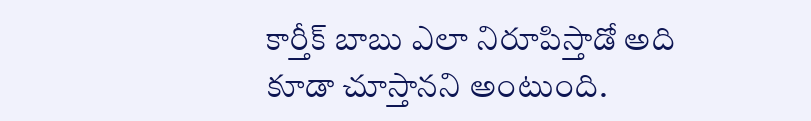కార్తీక్ బాబు ఎలా నిరూపిస్తాడో అది కూడా చూస్తానని అంటుంది.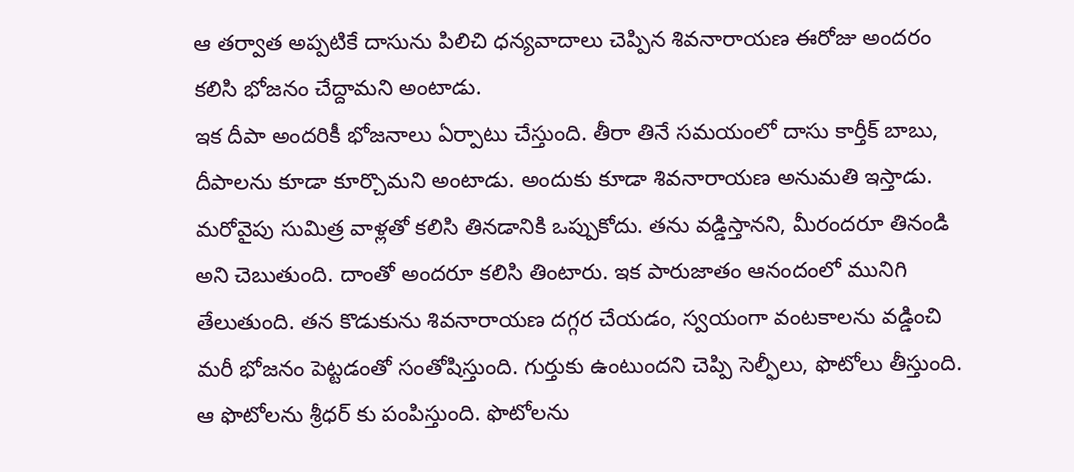ఆ తర్వాత అప్పటికే దాసును పిలిచి ధన్యవాదాలు చెప్పిన శివనారాయణ ఈరోజు అందరం కలిసి భోజనం చేద్దామని అంటాడు.
ఇక దీపా అందరికీ భోజనాలు ఏర్పాటు చేస్తుంది. తీరా తినే సమయంలో దాసు కార్తీక్ బాబు, దీపాలను కూడా కూర్చొమని అంటాడు. అందుకు కూడా శివనారాయణ అనుమతి ఇస్తాడు. మరోవైపు సుమిత్ర వాళ్లతో కలిసి తినడానికి ఒప్పుకోదు. తను వడ్డిస్తానని, మీరందరూ తినండి అని చెబుతుంది. దాంతో అందరూ కలిసి తింటారు. ఇక పారుజాతం ఆనందంలో మునిగి తేలుతుంది. తన కొడుకును శివనారాయణ దగ్గర చేయడం, స్వయంగా వంటకాలను వడ్డించి మరీ భోజనం పెట్టడంతో సంతోషిస్తుంది. గుర్తుకు ఉంటుందని చెప్పి సెల్ఫీలు, ఫొటోలు తీస్తుంది. ఆ ఫొటోలను శ్రీధర్ కు పంపిస్తుంది. ఫొటోలను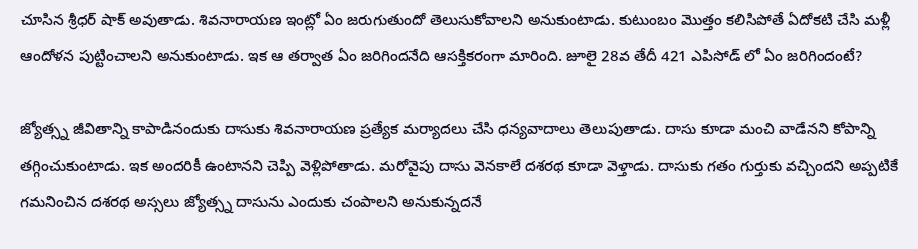చూసిన శ్రీధర్ షాక్ అవుతాడు. శివనారాయణ ఇంట్లో ఏం జరుగుతుందో తెలుసుకోవాలని అనుకుంటాడు. కుటుంబం మొత్తం కలిసిపోతే ఏదోకటి చేసి మళ్లీ ఆందోళన పుట్టించాలని అనుకుంటాడు. ఇక ఆ తర్వాత ఏం జరిగిందనేది ఆసక్తికరంగా మారింది. జూలై 28వ తేదీ 421 ఎపిసోడ్ లో ఏం జరిగిందంటే?

జ్యోత్స్న జీవితాన్ని కాపాడినందుకు దాసుకు శివనారాయణ ప్రత్యేక మర్యాదలు చేసి ధన్యవాదాలు తెలుపుతాడు. దాసు కూడా మంచి వాడేనని కోపాన్ని తగ్గించుకుంటాడు. ఇక అందరికీ ఉంటానని చెప్పి వెళ్లిపోతాడు. మరోవైపు దాసు వెనకాలే దశరథ కూడా వెళ్తాడు. దాసుకు గతం గుర్తుకు వచ్చిందని అప్పటికే గమనించిన దశరథ అస్సలు జ్యోత్స్న దాసును ఎందుకు చంపాలని అనుకున్నదనే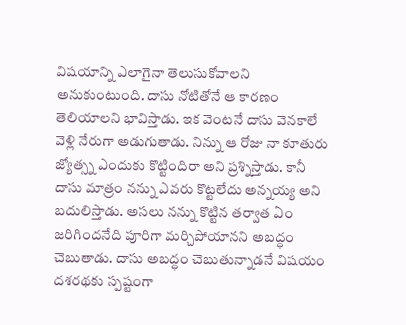విషయాన్ని ఎలాగైనా తెలుసుకోవాలని అనుకుంటుంది. దాసు నోటితోనే ఆ కారణం తెలియాలని భావిస్తాడు. ఇక వెంటనే దాసు వెనకాలే వెళ్లి నేరుగా అడుగుతాడు. నిన్ను ఆ రోజు నా కూతురు జ్యోత్స్న ఎందుకు కొట్టిందిరా అని ప్రశ్నిస్తాడు. కానీ దాసు మాత్రం నన్ను ఎవరు కొట్టలేదు అన్నయ్య అని బదులిస్తాడు. అసలు నన్ను కొట్టిన తర్వాత ఏం జరిగిందనేది పూరిగా మర్చిపోయానని అబద్ధం చెబుతాడు. దాసు అబద్ధం చెబుతున్నాడనే విషయం దశరథకు స్పష్టంగా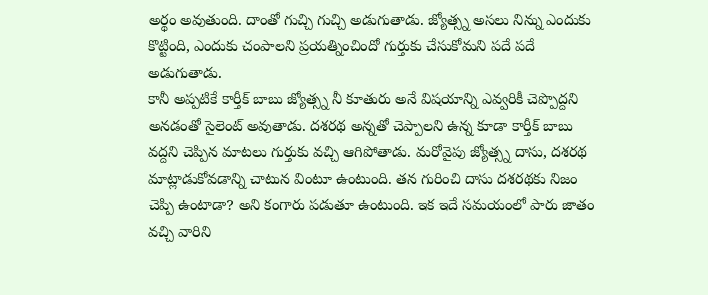అర్థం అవుతుంది. దాంతో గుచ్చి గుచ్చి అడుగుతాడు. జ్యోత్స్న అసలు నిన్ను ఎందుకు కొట్టింది, ఎందుకు చంపాలని ప్రయత్నించిందో గుర్తుకు చేసుకోమని పదే పదే అడుగుతాడు.
కానీ అప్పటికే కార్తీక్ బాబు జ్యోత్స్న నీ కూతురు అనే విషయాన్ని ఎవ్వరికీ చెప్పొద్దని అనడంతో సైలెంట్ అవుతాడు. దశరథ అన్నతో చెప్పాలని ఉన్న కూడా కార్తీక్ బాబు వద్దని చెప్పిన మాటలు గుర్తుకు వచ్చి ఆగిపోతాడు. మరోవైపు జ్యోత్స్న దాసు, దశరథ మాట్లాడుకోవడాన్ని చాటున వింటూ ఉంటుంది. తన గురించి దాసు దశరథకు నిజం చెప్పి ఉంటాడా? అని కంగారు పడుతూ ఉంటుంది. ఇక ఇదే సమయంలో పారు జాతం వచ్చి వారిని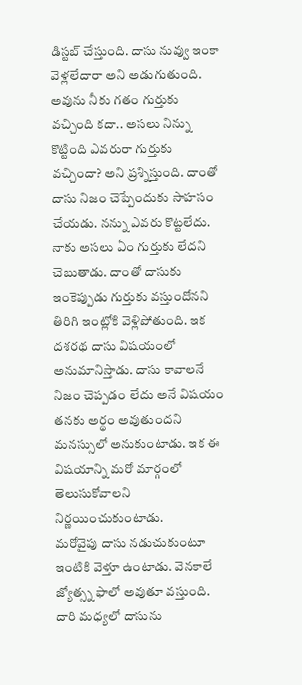డిస్టబ్ చేస్తుంది. దాసు నువ్వు ఇంకా వెళ్లలేదారా అని అడుగుతుంది. అవును నీకు గతం గుర్తుకు వచ్చింది కదా.. అసలు నిన్ను కొట్టింది ఎవరురా గుర్తుకు వచ్చిందా? అని ప్రశ్నిస్తుంది. దాంతో దాసు నిజం చెప్పేందుకు సాహసం చేయడు. నన్ను ఎవరు కొట్టలేదు. నాకు అసలు ఏం గుర్తుకు లేదని చెబుతాడు. దాంతో దాసుకు ఇంకెప్పుడు గుర్తుకు వస్తుందోనని తిరిగి ఇంట్లోకి వెళ్లిపోతుంది. ఇక దశరథ దాసు విషయంలో అనుమానిస్తాడు. దాసు కావాలనే నిజం చెప్పడం లేదు అనే విషయం తనకు అర్థం అవుతుందని మనస్సులో అనుకుంటాడు. ఇక ఈ విషయాన్ని మరో మార్గంలో తెలుసుకోవాలని నిర్ణయించుకుంటాడు.
మరోవైపు దాసు నడుచుకుంటూ ఇంటికి వెళ్తూ ఉంటాడు. వెనకాలే జ్యోత్స్న ఫాలో అవుతూ వస్తుంది. దారి మధ్యలో దాసును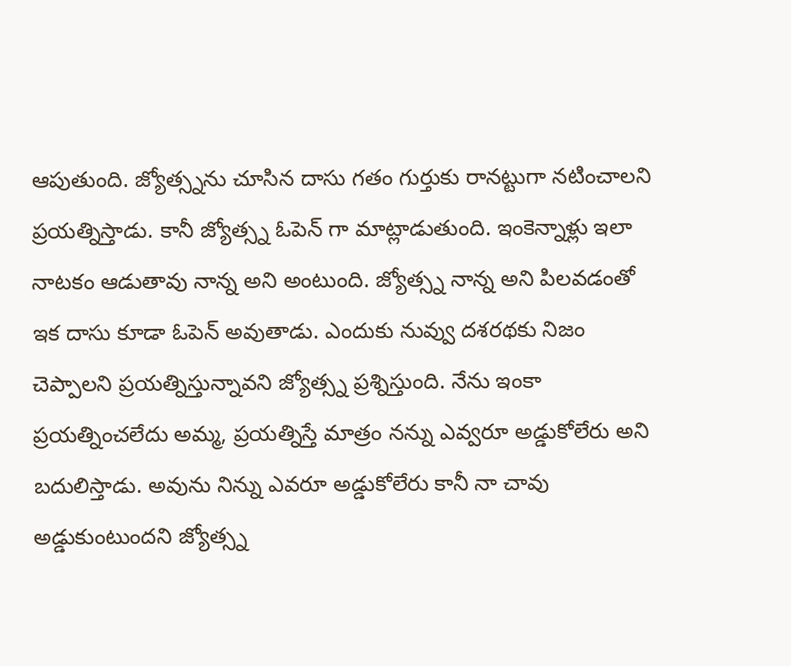ఆపుతుంది. జ్యోత్స్నను చూసిన దాసు గతం గుర్తుకు రానట్టుగా నటించాలని ప్రయత్నిస్తాడు. కానీ జ్యోత్స్న ఓపెన్ గా మాట్లాడుతుంది. ఇంకెన్నాళ్లు ఇలా నాటకం ఆడుతావు నాన్న అని అంటుంది. జ్యోత్స్న నాన్న అని పిలవడంతో ఇక దాసు కూడా ఓపెన్ అవుతాడు. ఎందుకు నువ్వు దశరథకు నిజం చెప్పాలని ప్రయత్నిస్తున్నావని జ్యోత్స్న ప్రశ్నిస్తుంది. నేను ఇంకా ప్రయత్నించలేదు అమ్మ, ప్రయత్నిస్తే మాత్రం నన్ను ఎవ్వరూ అడ్డుకోలేరు అని బదులిస్తాడు. అవును నిన్ను ఎవరూ అడ్డుకోలేరు కానీ నా చావు అడ్డుకుంటుందని జ్యోత్స్న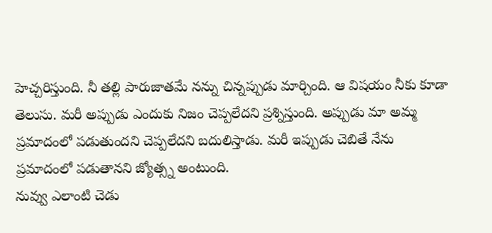హెచ్చరిస్తుంది. నీ తల్లి పారుజాతమే నన్ను చిన్నప్పుడు మార్చింది. ఆ విషయం నీకు కూడా తెలుసు. మరీ అప్పుడు ఎందుకు నిజం చెప్పలేదని ప్రశ్నిస్తుంది. అప్పుడు మా అమ్మ ప్రమాదంలో పడుతుందని చెప్పలేదని బదులిస్తాడు. మరీ ఇప్పుడు చెబితే నేను ప్రమాదంలో పడుతానని జ్యోత్స్న అంటుంది.
నువ్వు ఎలాంటి చెడు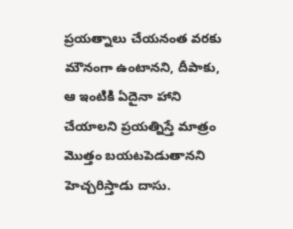ప్రయత్నాలు చేయనంత వరకు మౌనంగా ఉంటానని, దీపాకు, ఆ ఇంటికి ఏదైనా హాని చేయాలని ప్రయత్నిస్తే మాత్రం మొత్తం బయటపెడుతానని హెచ్చరిస్తాడు దాసు.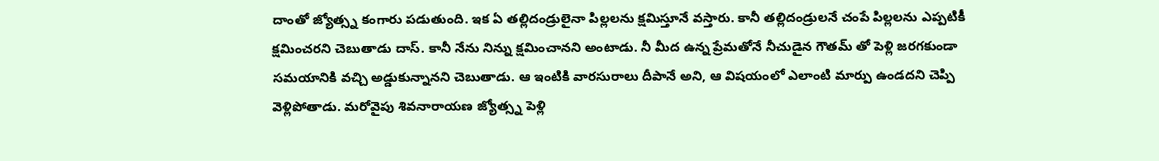దాంతో జ్యోత్స్న కంగారు పడుతుంది. ఇక ఏ తల్లిదండ్రులైనా పిల్లలను క్షమిస్తూనే వస్తారు. కానీ తల్లిదండ్రులనే చంపే పిల్లలను ఎప్పటికీ క్షమించరని చెబుతాడు దాస్. కానీ నేను నిన్ను క్షమించానని అంటాడు. నీ మీద ఉన్న ప్రేమతోనే నీచుడైన గౌతమ్ తో పెళ్లి జరగకుండా సమయానికి వచ్చి అడ్డుకున్నానని చెబుతాడు. ఆ ఇంటికి వారసురాలు దీపానే అని, ఆ విషయంలో ఎలాంటి మార్పు ఉండదని చెప్పి వెళ్లిపోతాడు. మరోవైపు శివనారాయణ జ్యోత్స్న పెళ్లి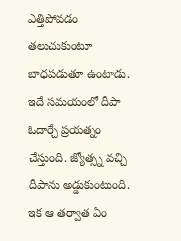ఎత్తిపోవడం తలుచుకుంటూ బాధపడుతూ ఉంటాడు. ఇదే సమయంలో దీపా ఓదార్చే ప్రయత్నం చేస్తుంది. జ్యోత్స్న వచ్చి దీపాను అడ్డుకుంటుంది. ఇక ఆ తర్వాత ఏం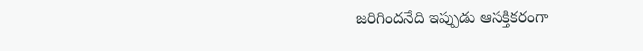జరిగిందనేది ఇప్పుడు ఆసక్తికరంగా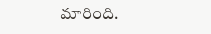మారింది.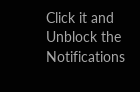Click it and Unblock the Notifications